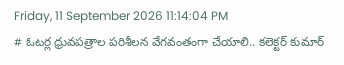Friday, 11 September 2026 11:14:04 PM
# ఓటర్ల ధ్రువపత్రాల పరిశీలన వేగవంతంగా చేయాలి.. కలెక్టర్ కుమార్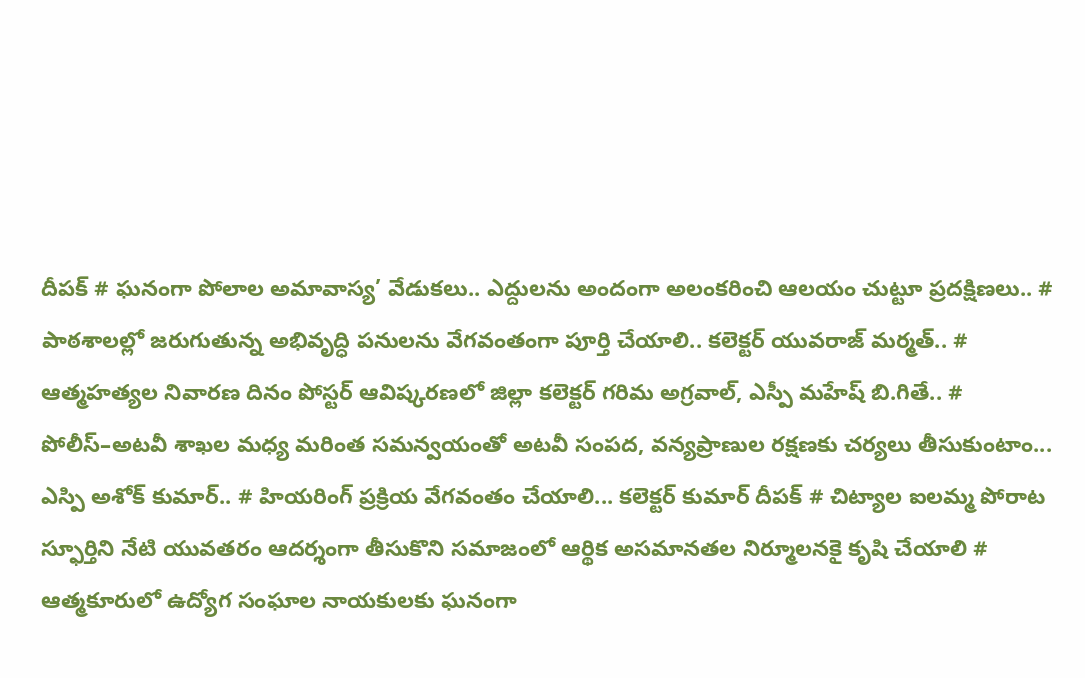దీపక్ # ఘనంగా పోలాల అమావాస్య’ వేడుకలు.. ఎద్దులను అందంగా అలంకరించి ఆలయం చుట్టూ ప్రదక్షిణలు.. # పాఠశాలల్లో జరుగుతున్న అభివృద్ధి పనులను వేగవంతంగా పూర్తి చేయాలి.. కలెక్టర్ యువరాజ్ మర్మత్.. # ఆత్మహత్యల నివారణ దినం పోస్టర్ ఆవిష్కరణలో జిల్లా కలెక్టర్ గరిమ అగ్రవాల్, ఎస్పీ మహేష్ బి.గితే.. # పోలీస్–అటవీ శాఖల మధ్య మరింత సమన్వయంతో అటవీ సంపద, వన్యప్రాణుల రక్షణకు చర్యలు తీసుకుంటాం... ఎస్పి అశోక్ కుమార్.. # హియరింగ్ ప్రక్రియ వేగవంతం చేయాలి... కలెక్టర్ కుమార్ దీపక్ # చిట్యాల ఐలమ్మ పోరాట స్ఫూర్తిని నేటి యువతరం ఆదర్శంగా తీసుకొని సమాజంలో ఆర్థిక అసమానతల నిర్మూలనకై కృషి చేయాలి # ఆత్మకూరులో ఉద్యోగ సంఘాల నాయకులకు ఘనంగా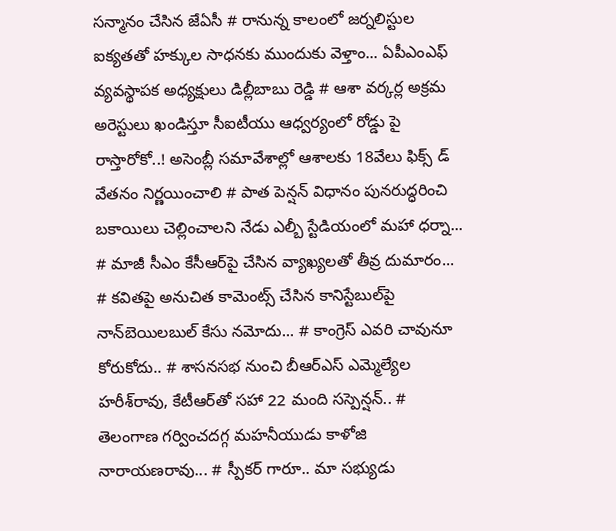సన్మానం చేసిన జేఏసీ # రానున్న కాలంలో జర్నలిస్టుల ఐక్యతతో హక్కుల సాధనకు ముందుకు వెళ్తాం... ఏపీఎంఎఫ్ వ్యవస్థాపక అధ్యక్షులు డిల్లీబాబు రెడ్డి # ఆశా వర్కర్ల అక్రమ అరెస్టులు ఖండిస్తూ సీఐటీయు ఆధ్వర్యంలో రోడ్డు పై రాస్తారోకో..! అసెంబ్లీ సమావేశాల్లో ఆశాలకు 18వేలు ఫిక్స్ డ్ వేతనం నిర్ణయించాలి # పాత పెన్షన్ విధానం పునరుద్ధరించి బకాయిలు చెల్లించాలని నేడు ఎల్బీ స్టేడియంలో మహా ధర్నా... # మాజీ సీఎం కేసీఆర్‌పై చేసిన వ్యాఖ్యలతో తీవ్ర దుమారం... # కవితపై అనుచిత కామెంట్స్ చేసిన కానిస్టేబుల్‌పై నాన్‌బెయిలబుల్ కేసు నమోదు... # కాంగ్రెస్‌ ఎవరి చావునూ కోరుకోదు.. # శాసనసభ నుంచి బీఆర్‌ఎస్‌ ఎమ్మెల్యేల హరీశ్‌రావు, కేటీఆర్‌తో సహా 22 మంది సస్పెన్షన్.. # తెలంగాణ గర్వించదగ్గ మహనీయుడు కాళోజి నారాయణరావు... # స్పీకర్ గారూ.. మా సభ్యుడు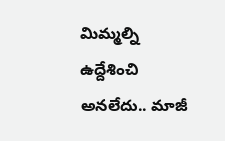మిమ్మల్ని ఉద్దేశించి అనలేదు.. మాజీ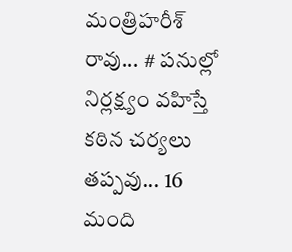మంత్రిహరీశ్ రావు... # పనుల్లో నిర్లక్ష్యం వహిస్తే కఠిన చర్యలు తప్పవు... 16 మంది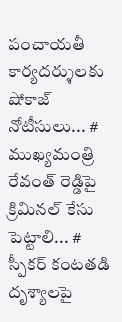పంచాయతీ కార్యదర్శులకు షోకాజ్ నోటీసులు... # ముఖ్యమంత్రి రేవంత్ రెడ్డిపై క్రిమినల్ కేసు పెట్టాలి... # స్పీకర్‌ కంటతడి దృశ్యాలపై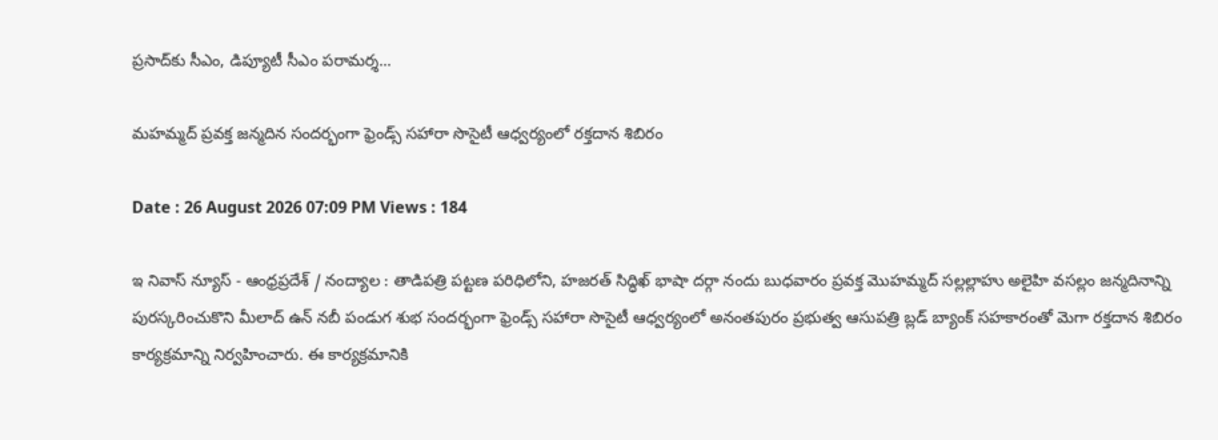ప్రసాద్‌కు సీఎం, డిప్యూటీ సీఎం పరామర్శ...

మహమ్మద్ ప్రవక్త జన్మదిన సందర్భంగా ఫ్రెండ్స్ సహారా సొసైటీ ఆధ్వర్యంలో రక్తదాన శిబిరం

Date : 26 August 2026 07:09 PM Views : 184

ఇ నివాస్ న్యూస్ - ఆంధ్రప్రదేశ్ / నంద్యాల : తాడిపత్రి పట్టణ పరిధిలోని, హజరత్ సిద్ధిఖ్ భాషా దర్గా నందు బుధవారం ప్రవక్త మొహమ్మద్ సల్లల్లాహు అలైహి వసల్లం జన్మదినాన్ని పురస్కరించుకొని మీలాద్ ఉన్ నబీ పండుగ శుభ సందర్భంగా ఫ్రెండ్స్ సహారా సొసైటీ ఆధ్వర్యంలో అనంతపురం ప్రభుత్వ ఆసుపత్రి బ్లడ్ బ్యాంక్ సహకారంతో మెగా రక్తదాన శిబిరం కార్యక్రమాన్ని నిర్వహించారు. ఈ కార్యక్రమానికి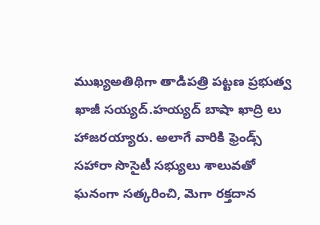ముఖ్యఅతిథిగా తాడిపత్రి పట్టణ ప్రభుత్వ ఖాజీ సయ్యద్.హయ్యద్ బాషా ఖాద్రి లు హాజరయ్యారు. అలాగే వారికి ఫ్రెండ్స్ సహారా సొసైటీ సభ్యులు శాలువతో ఘనంగా సత్కరించి, మెగా రక్తదాన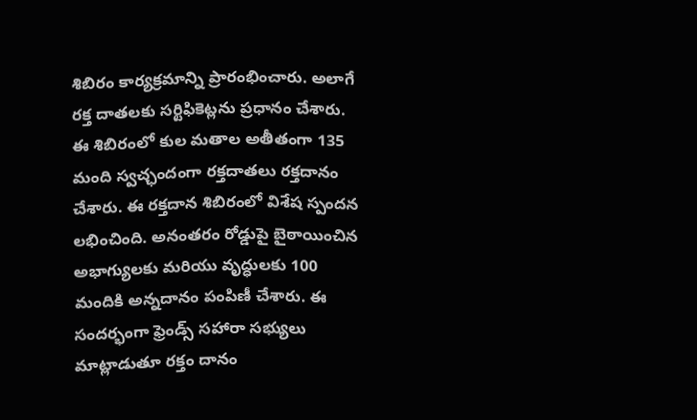శిబిరం కార్యక్రమాన్ని ప్రారంభించారు. అలాగే రక్త దాతలకు సర్టిఫికెట్లను ప్రధానం చేశారు. ఈ శిబిరంలో కుల మతాల అతీతంగా 135 మంది స్వచ్ఛందంగా రక్తదాతలు రక్తదానం చేశారు. ఈ రక్తదాన శిబిరంలో విశేష స్పందన లభించింది. అనంతరం రోడ్డుపై బైఠాయించిన అభాగ్యులకు మరియు వృద్ధులకు 100 మందికి అన్నదానం పంపిణీ చేశారు. ఈ సందర్భంగా ఫ్రెండ్స్ సహారా సభ్యులు మాట్లాడుతూ రక్తం దానం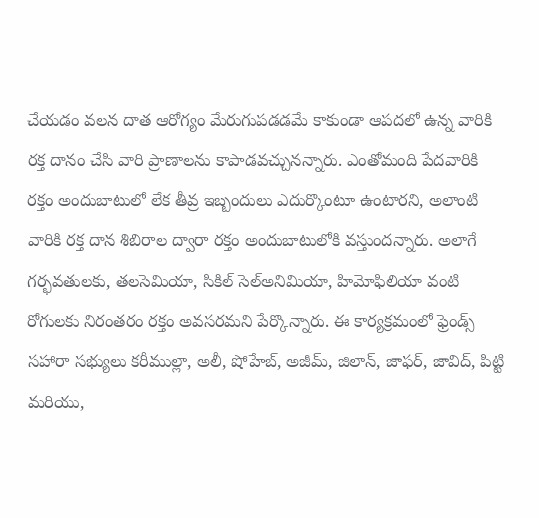చేయడం వలన దాత ఆరోగ్యం మేరుగుపడడమే కాకుండా ఆపదలో ఉన్న వారికి రక్త దానం చేసి వారి ప్రాణాలను కాపాడవచ్చునన్నారు. ఎంతోమంది పేదవారికి రక్తం అందుబాటులో లేక తీవ్ర ఇబ్బందులు ఎదుర్కొంటూ ఉంటారని, అలాంటి వారికి రక్త దాన శిబిరాల ద్వారా రక్తం అందుబాటులోకి వస్తుందన్నారు. అలాగే గర్భవతులకు, తలసెమియా, సికిల్‌ సెల్‌అనిమియా, హిమోఫిలియా వంటి రోగులకు నిరంతరం రక్తం అవసరమని పేర్కొన్నారు. ఈ కార్యక్రమంలో ఫ్రెండ్స్ సహారా సభ్యులు కరీముల్లా, అలీ, షోహేబ్, అజీమ్, జిలాన్, జాఫర్, జావిద్, పిట్టి మరియు,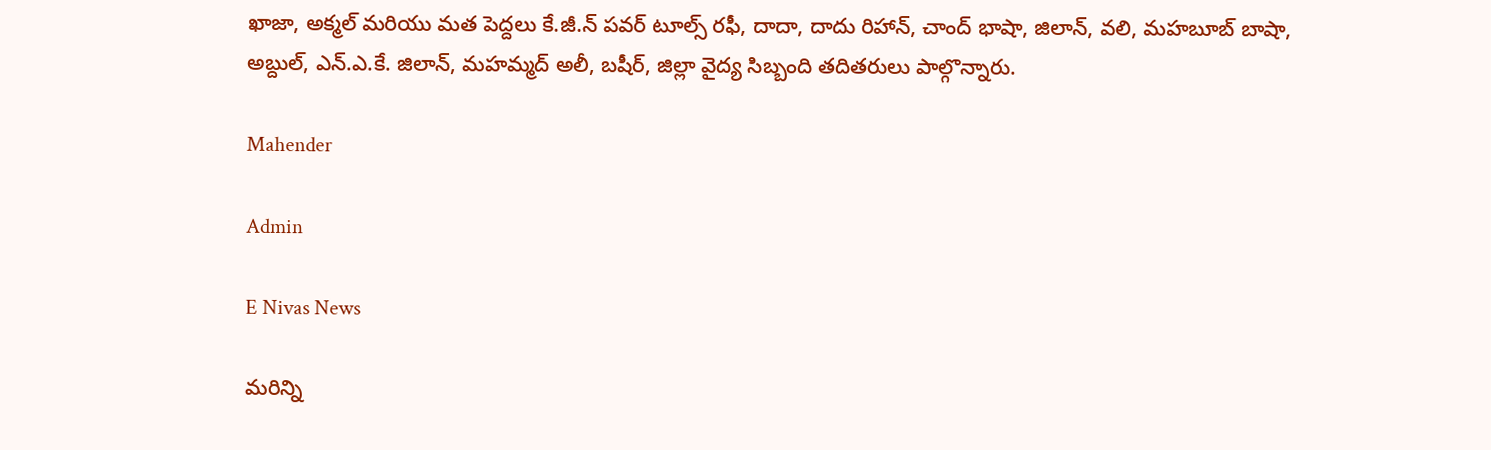ఖాజా, అక్మల్ మరియు మత పెద్దలు కే.జీ.న్ పవర్ టూల్స్ రఫీ, దాదా, దాదు రిహాన్, చాంద్ భాషా, జిలాన్, వలి, మహబూబ్ బాషా, అబ్దుల్, ఎన్.ఎ.కే. జిలాన్, మహమ్మద్ అలీ, బషీర్, జిల్లా వైద్య సిబ్బంది తదితరులు పాల్గొన్నారు.

Mahender

Admin

E Nivas News

మరిన్ని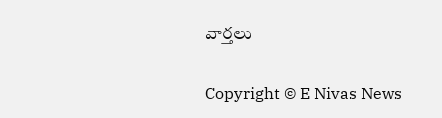వార్తలు

Copyright © E Nivas News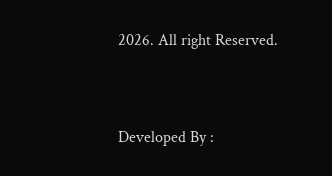2026. All right Reserved.



Developed By :